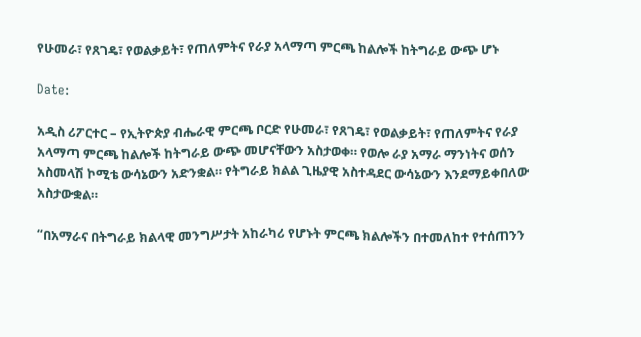የሁመራ፣ የጸገዴ፣ የወልቃይት፣ የጠለምትና የራያ አላማጣ ምርጫ ከልሎች ከትግራይ ውጭ ሆኑ

Date:

አዲስ ሪፖርተር – የኢትዮጵያ ብሔራዊ ምርጫ ቦርድ የሁመራ፣ የጸገዴ፣ የወልቃይት፣ የጠለምትና የራያ አላማጣ ምርጫ ከልሎች ከትግራይ ውጭ መሆናቸውን አስታወቀ። የወሎ ራያ አማራ ማንነትና ወሰን አስመላሽ ኮሚቴ ውሳኔውን አድንቋል። የትግራይ ክልል ጊዜያዊ አስተዳደር ውሳኔውን እንደማይቀበለው አስታውቋል።

“በአማራና በትግራይ ክልላዊ መንግሥታት አከራካሪ የሆኑት ምርጫ ክልሎችን በተመለከተ የተሰጠንን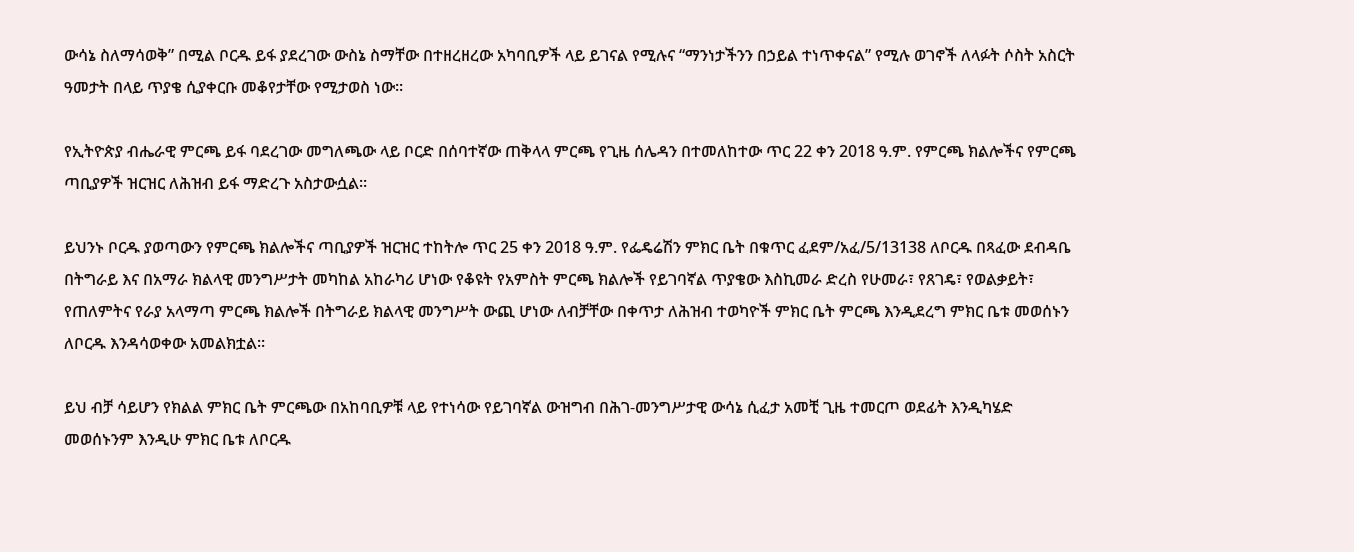ውሳኔ ስለማሳወቅ” በሚል ቦርዱ ይፋ ያደረገው ውስኔ ስማቸው በተዘረዘረው አካባቢዎች ላይ ይገናል የሚሉና “ማንነታችንን በኃይል ተነጥቀናል” የሚሉ ወገኖች ለላፉት ሶስት አስርት ዓመታት በላይ ጥያቄ ሲያቀርቡ መቆየታቸው የሚታወስ ነው።

የኢትዮጵያ ብሔራዊ ምርጫ ይፋ ባደረገው መግለጫው ላይ ቦርድ በሰባተኛው ጠቅላላ ምርጫ የጊዜ ሰሌዳን በተመለከተው ጥር 22 ቀን 2018 ዓ.ም. የምርጫ ክልሎችና የምርጫ ጣቢያዎች ዝርዝር ለሕዝብ ይፋ ማድረጉ አስታውሷል።

ይህንኑ ቦርዱ ያወጣውን የምርጫ ክልሎችና ጣቢያዎች ዝርዝር ተከትሎ ጥር 25 ቀን 2018 ዓ.ም. የፌዴሬሽን ምክር ቤት በቁጥር ፈደም/አፈ/5/13138 ለቦርዱ በጻፈው ደብዳቤ በትግራይ እና በአማራ ክልላዊ መንግሥታት መካከል አከራካሪ ሆነው የቆዩት የአምስት ምርጫ ክልሎች የይገባኛል ጥያቄው እስኪመራ ድረስ የሁመራ፣ የጸገዴ፣ የወልቃይት፣ የጠለምትና የራያ አላማጣ ምርጫ ክልሎች በትግራይ ክልላዊ መንግሥት ውጪ ሆነው ለብቻቸው በቀጥታ ለሕዝብ ተወካዮች ምክር ቤት ምርጫ እንዲደረግ ምክር ቤቱ መወሰኑን ለቦርዱ እንዳሳወቀው አመልክቷል።

ይህ ብቻ ሳይሆን የክልል ምክር ቤት ምርጫው በአከባቢዎቹ ላይ የተነሳው የይገባኛል ውዝግብ በሕገ-መንግሥታዊ ውሳኔ ሲፈታ አመቺ ጊዜ ተመርጦ ወደፊት እንዲካሄድ መወሰኑንም እንዲሁ ምክር ቤቱ ለቦርዱ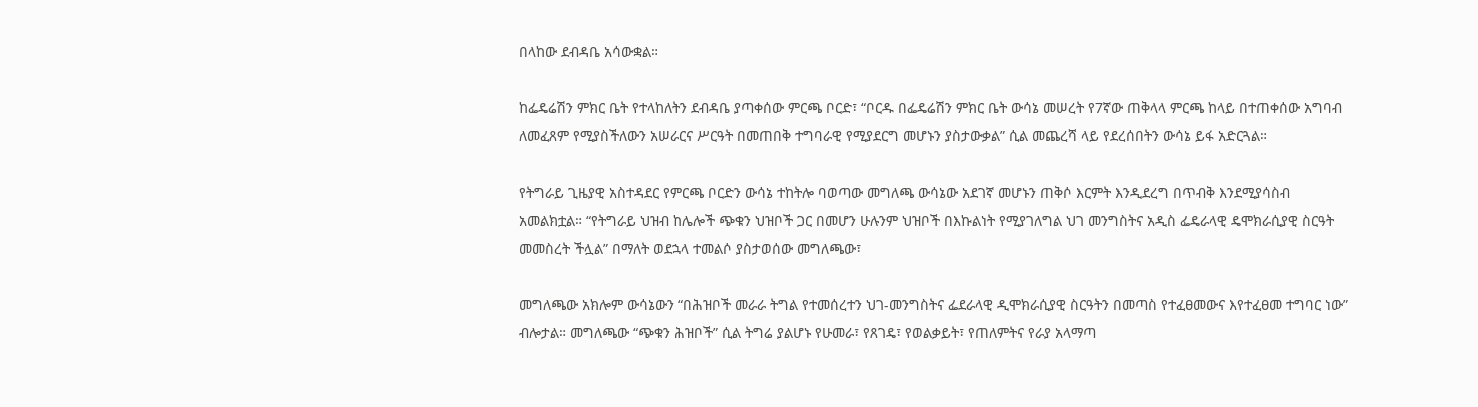በላከው ደብዳቤ አሳውቋል።

ከፌዴሬሽን ምክር ቤት የተላከለትን ደብዳቤ ያጣቀሰው ምርጫ ቦርድ፣ “ቦርዱ በፌዴሬሽን ምክር ቤት ውሳኔ መሠረት የ7ኛው ጠቅላላ ምርጫ ከላይ በተጠቀሰው አግባብ ለመፈጸም የሚያስችለውን አሠራርና ሥርዓት በመጠበቅ ተግባራዊ የሚያደርግ መሆኑን ያስታውቃል” ሲል መጨረሻ ላይ የደረሰበትን ውሳኔ ይፋ አድርጓል።

የትግራይ ጊዜያዊ አስተዳደር የምርጫ ቦርድን ውሳኔ ተከትሎ ባወጣው መግለጫ ውሳኔው አደገኛ መሆኑን ጠቅሶ እርምት እንዲደረግ በጥብቅ እንደሚያሳስብ አመልክቷል። “የትግራይ ህዝብ ከሌሎች ጭቁን ህዝቦች ጋር በመሆን ሁሉንም ህዝቦች በእኩልነት የሚያገለግል ህገ መንግስትና አዲስ ፌዴራላዊ ዴሞክራሲያዊ ስርዓት መመስረት ችሏል” በማለት ወደኋላ ተመልሶ ያስታወሰው መግለጫው፣

መግለጫው አክሎም ውሳኔውን “በሕዝቦች መራራ ትግል የተመሰረተን ህገ-መንግስትና ፌደራላዊ ዲሞክራሲያዊ ስርዓትን በመጣስ የተፈፀመውና እየተፈፀመ ተግባር ነው” ብሎታል። መግለጫው “ጭቁን ሕዝቦች” ሲል ትግሬ ያልሆኑ የሁመራ፣ የጸገዴ፣ የወልቃይት፣ የጠለምትና የራያ አላማጣ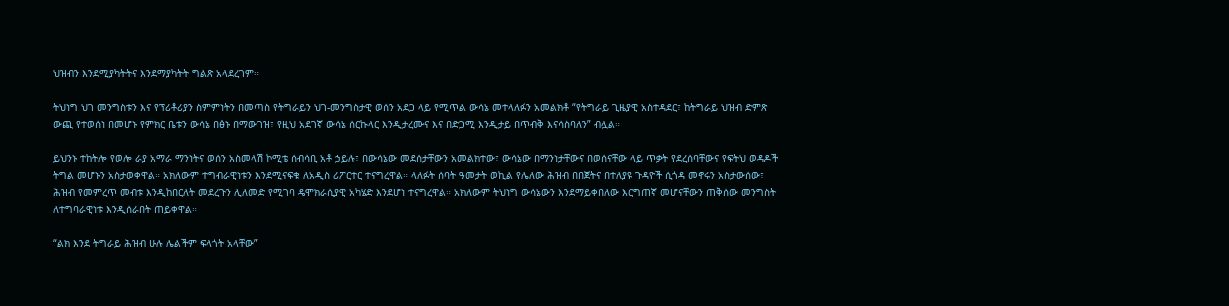ህዝብን እንደሚያካትትና እንደማያካትት ግልጽ አላደረገም።

ትህነግ ህገ መንግስቱን እና የፕሪቶሪያን ስምምነትን በመጣስ የትግራይን ህገ-መንግስታዊ ወሰን አደጋ ላይ የሚጥል ውሳኔ መተላለፉን አመልክቶ “የትግራይ ጊዜያዊ አስተዳደር፣ ከትግራይ ህዝብ ድምጽ ውጪ የተወሰነ በመሆኑ የምክር ቤቱን ውሳኔ በፅኑ በማውገዝ፣ የዚህ አደገኛ ውሳኔ ሰርኩላር እንዲታረሙና እና በድጋሚ እንዲታይ በጥብቅ እናሳስባለን” ብሏል።

ይህንኑ ተከትሎ የወሎ ራያ አማራ ማንነትና ወሰን አስመላሽ ኮሚቴ ሰብሳቢ አቶ ኃይሉ፣ በውሳኔው መደሰታቸውን አመልክተው፣ ውሳኔው በማንነታቸውና በወሰናቸው ላይ ጥቃት የደረሰባቸውና የፍትህ ወዳዶች ትግል መሆኑን አስታወቀዋል። አክለውም ተግብራዊነቱን እንደሚናፍቁ ለአዲስ ሪፖርተር ተናግረዋል። ላለፉት ሰባት ዓመታት ወኪል የሌለው ሕዝብ በበጀትና በተለያዩ ጉዳዮች ሲጎዳ መኖሩን አስታውሰው፣ ሕዝብ የመምረጥ መብቱ እንዲከበርለት መደረጉን ሊለመድ የሚገባ ዴሞክራሲያዊ አካሄድ እንደሆነ ተናግረዋል። አክለውም ትህነግ ውሳኔውን እንደማይቀበለው እርግጠኛ መሆናቸውን ጠቅሰው መንግስት ለተግባራዊነቱ እንዲሰራበት ጠይቀዋል።

“ልክ እንደ ትግራይ ሕዝብ ሁሉ ሌልችም ፍላጎት አላቸው”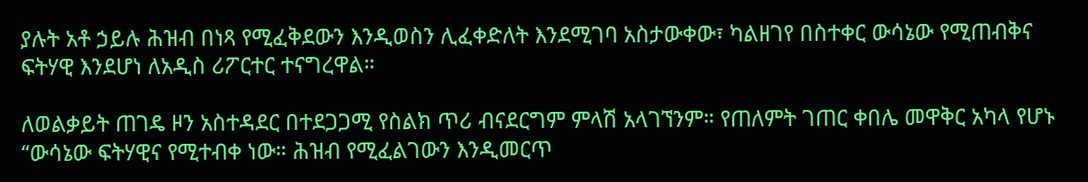ያሉት አቶ ኃይሉ ሕዝብ በነጻ የሚፈቅደውን እንዲወስን ሊፈቀድለት እንደሚገባ አስታውቀው፣ ካልዘገየ በስተቀር ውሳኔው የሚጠብቅና ፍትሃዊ እንደሆነ ለአዲስ ሪፖርተር ተናግረዋል።

ለወልቃይት ጠገዴ ዞን አስተዳደር በተደጋጋሚ የስልክ ጥሪ ብናደርግም ምላሽ አላገኘንም። የጠለምት ገጠር ቀበሌ መዋቅር አካላ የሆኑ “ውሳኔው ፍትሃዊና የሚተብቀ ነው። ሕዝብ የሚፈልገውን እንዲመርጥ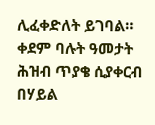ሊፈቀድለት ይገባል። ቀደም ባሉት ዓመታት ሕዝብ ጥያቄ ሲያቀርብ በሃይል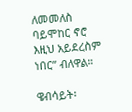ለመመለስ ባይሞከር ኖሮ እዚህ አይደረስም ነበር” ብለዋል።

ዌብሳይት፡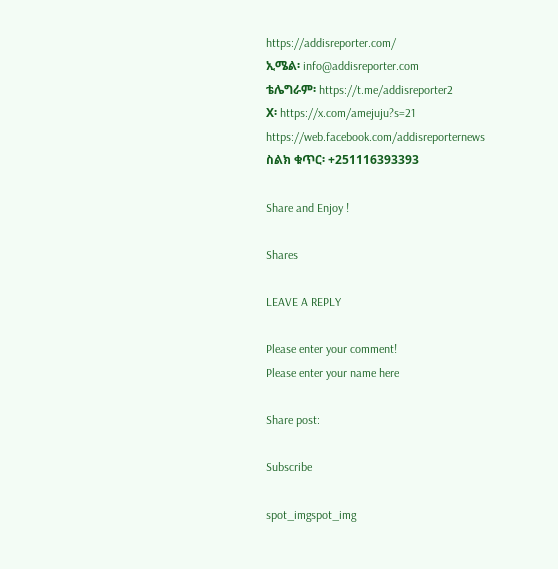https://addisreporter.com/
ኢሜል፡ info@addisreporter.com
ቴሌግራም፡ https://t.me/addisreporter2
X፡ https://x.com/amejuju?s=21
https://web.facebook.com/addisreporternews
ስልክ ቁጥር፡ +251116393393

Share and Enjoy !

Shares

LEAVE A REPLY

Please enter your comment!
Please enter your name here

Share post:

Subscribe

spot_imgspot_img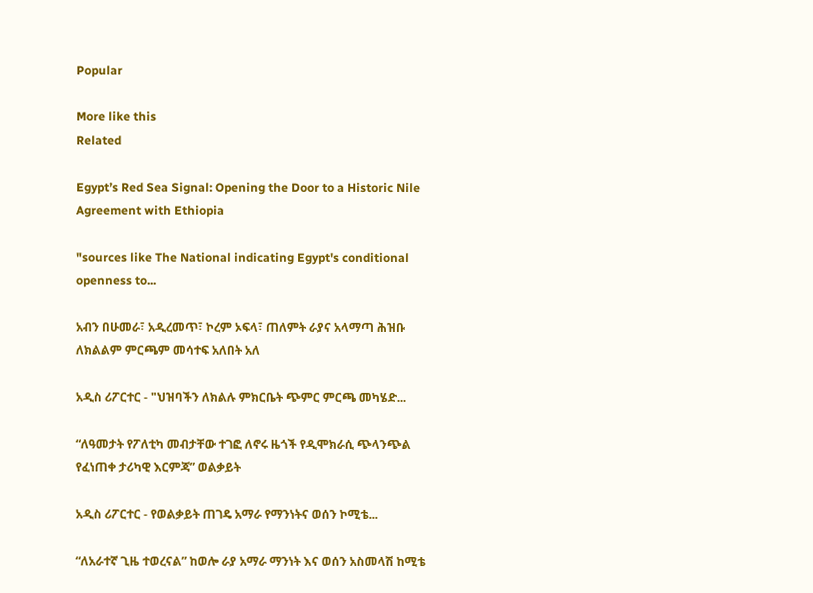Popular

More like this
Related

Egypt’s Red Sea Signal: Opening the Door to a Historic Nile Agreement with Ethiopia

"sources like The National indicating Egypt's conditional openness to...

አብን በሁመራ፣ አዲረመጥ፣ ኮረም ኦፍላ፣ ጠለምት ራያና አላማጣ ሕዝቡ ለክልልም ምርጫም መሳተፍ አለበት አለ

አዲስ ሪፖርተር - "ህዝባችን ለክልሉ ምክርቤት ጭምር ምርጫ መካሄድ...

“ለዓመታት የፖለቲካ መብታቸው ተገፎ ለኖሩ ዜጎች የዲሞክራሲ ጭላንጭል የፈነጠቀ ታሪካዊ እርምጃ” ወልቃይት

አዲስ ሪፖርተር - የወልቃይት ጠገዴ አማራ የማንነትና ወሰን ኮሚቴ...

“ለአራተኛ ጊዜ ተወረናል” ከወሎ ራያ አማራ ማንነት እና ወሰን አስመላሽ ከሚቴ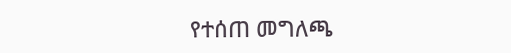የተሰጠ መግለጫ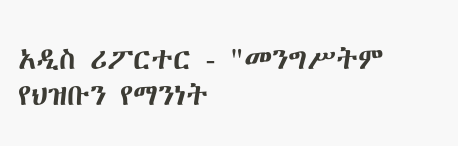አዲስ ሪፖርተር - "መንግሥትም የህዝቡን የማንነት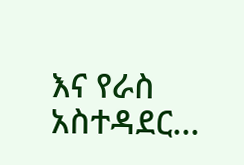እና የራስ አስተዳደር...